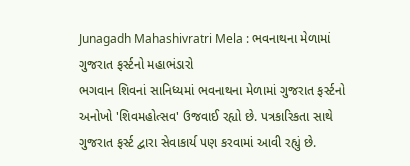Junagadh Mahashivratri Mela : ભવનાથના મેળામાં ગુજરાત ફર્સ્ટનો મહાભંડારો
ભગવાન શિવનાં સાનિધ્યમાં ભવનાથના મેળામાં ગુજરાત ફર્સ્ટનો અનોખો 'શિવમહોત્સવ' ઉજવાઈ રહ્યો છે. પત્રકારિકતા સાથે ગુજરાત ફર્સ્ટ દ્વારા સેવાકાર્ય પણ કરવામાં આવી રહ્યું છે.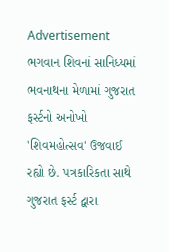Advertisement
ભગવાન શિવનાં સાનિધ્યમાં ભવનાથના મેળામાં ગુજરાત ફર્સ્ટનો અનોખો 'શિવમહોત્સવ' ઉજવાઈ રહ્યો છે. પત્રકારિકતા સાથે ગુજરાત ફર્સ્ટ દ્વારા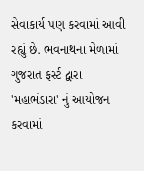સેવાકાર્ય પણ કરવામાં આવી રહ્યું છે. ભવનાથના મેળામાં ગુજરાત ફર્સ્ટ દ્વારા 'મહાભંડારા' નું આયોજન કરવામાં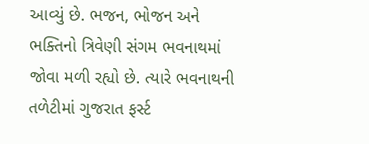આવ્યું છે. ભજન, ભોજન અને ભક્તિનો ત્રિવેણી સંગમ ભવનાથમાં જોવા મળી રહ્યો છે. ત્યારે ભવનાથની તળેટીમાં ગુજરાત ફર્સ્ટ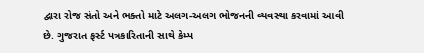દ્વારા રોજ સંતો અને ભક્તો માટે અલગ-અલગ ભોજનની વ્યવસ્થા કરવામાં આવી છે. ગુજરાત ફર્સ્ટ પત્રકારિતાની સાથે કેમ્પ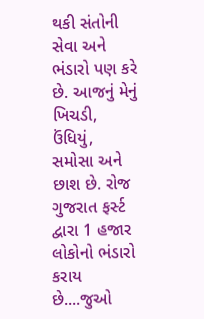થકી સંતોની સેવા અને ભંડારો પણ કરે છે. આજનું મેનું ખિચડી, ઉંધિયું, સમોસા અને છાશ છે. રોજ ગુજરાત ફર્સ્ટ દ્વારા 1 હજાર લોકોનો ભંડારો કરાય છે....જુઓ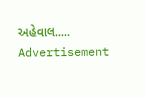અહેવાલ.....
Advertisement